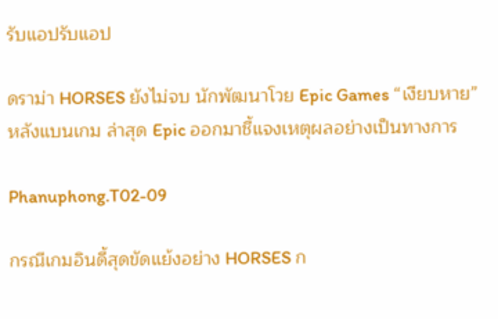รับแอปรับแอป

ดราม่า HORSES ยังไม่จบ นักพัฒนาโวย Epic Games “เงียบหาย” หลังแบนเกม ล่าสุด Epic ออกมาชี้แจงเหตุผลอย่างเป็นทางการ

Phanuphong.T02-09

กรณีเกมอินดี้สุดขัดแย้งอย่าง HORSES ก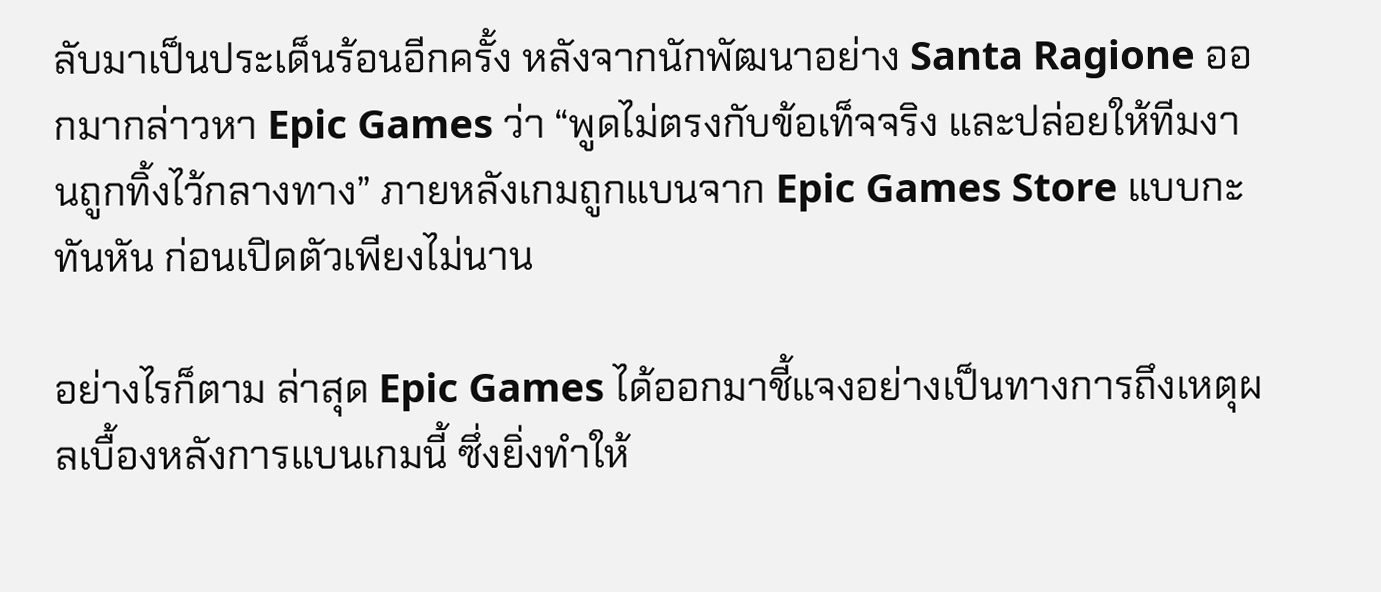ลับมาเป็นประเด็นร้อนอีกครั้ง หลังจากนักพัฒนาอย่าง Santa Ragione ออกมากล่าวหา Epic Games ว่า “พูดไม่ตรงกับข้อเท็จจริง และปล่อยให้ทีมงานถูกทิ้งไว้กลางทาง” ภายหลังเกมถูกแบนจาก Epic Games Store แบบกะทันหัน ก่อนเปิดตัวเพียงไม่นาน

อย่างไรก็ตาม ล่าสุด Epic Games ได้ออกมาชี้แจงอย่างเป็นทางการถึงเหตุผลเบื้องหลังการแบนเกมนี้ ซึ่งยิ่งทำให้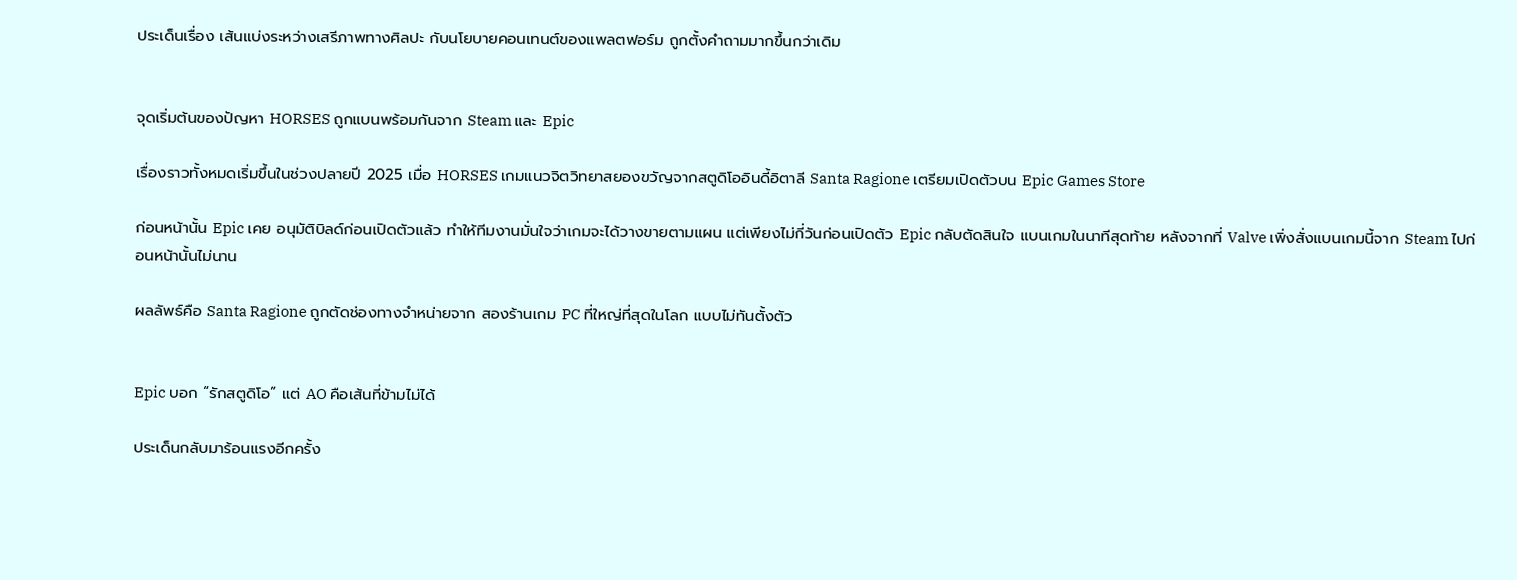ประเด็นเรื่อง เส้นแบ่งระหว่างเสรีภาพทางศิลปะ กับนโยบายคอนเทนต์ของแพลตฟอร์ม ถูกตั้งคำถามมากขึ้นกว่าเดิม


จุดเริ่มต้นของปัญหา HORSES ถูกแบนพร้อมกันจาก Steam และ Epic

เรื่องราวทั้งหมดเริ่มขึ้นในช่วงปลายปี 2025 เมื่อ HORSES เกมแนวจิตวิทยาสยองขวัญจากสตูดิโออินดี้อิตาลี Santa Ragione เตรียมเปิดตัวบน Epic Games Store

ก่อนหน้านั้น Epic เคย อนุมัติบิลด์ก่อนเปิดตัวแล้ว ทำให้ทีมงานมั่นใจว่าเกมจะได้วางขายตามแผน แต่เพียงไม่กี่วันก่อนเปิดตัว Epic กลับตัดสินใจ แบนเกมในนาทีสุดท้าย หลังจากที่ Valve เพิ่งสั่งแบนเกมนี้จาก Steam ไปก่อนหน้านั้นไม่นาน

ผลลัพธ์คือ Santa Ragione ถูกตัดช่องทางจำหน่ายจาก สองร้านเกม PC ที่ใหญ่ที่สุดในโลก แบบไม่ทันตั้งตัว


Epic บอก “รักสตูดิโอ” แต่ AO คือเส้นที่ข้ามไม่ได้

ประเด็นกลับมาร้อนแรงอีกครั้ง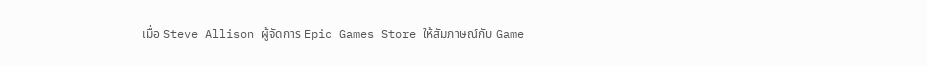เมื่อ Steve Allison ผู้จัดการ Epic Games Store ให้สัมภาษณ์กับ Game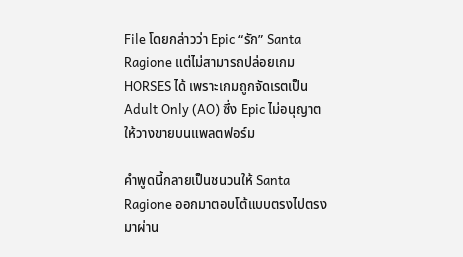File โดยกล่าวว่า Epic “รัก” Santa Ragione แต่ไม่สามารถปล่อยเกม HORSES ได้ เพราะเกมถูกจัดเรตเป็น Adult Only (AO) ซึ่ง Epic ไม่อนุญาตให้วางขายบนแพลตฟอร์ม

คำพูดนี้กลายเป็นชนวนให้ Santa Ragione ออกมาตอบโต้แบบตรงไปตรงมาผ่าน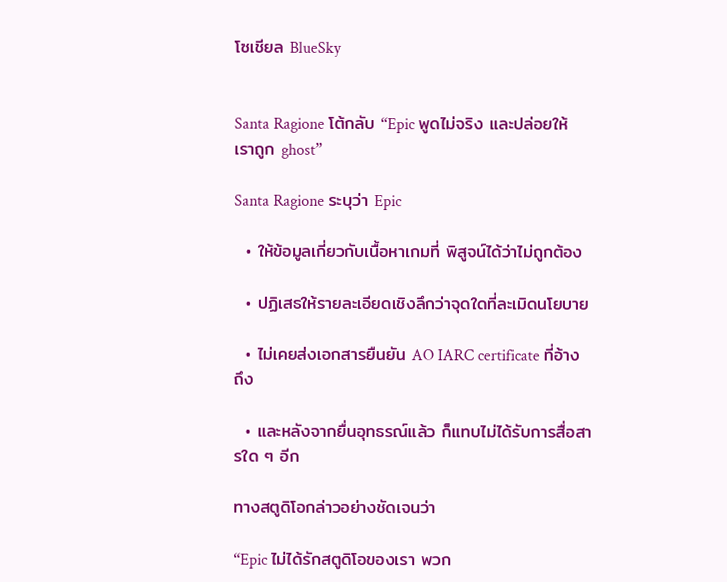โซเชียล BlueSky


Santa Ragione โต้กลับ “Epic พูดไม่จริง และปล่อยให้เราถูก ghost”

Santa Ragione ระบุว่า Epic

  • ให้ข้อมูลเกี่ยวกับเนื้อหาเกมที่ พิสูจน์ได้ว่าไม่ถูกต้อง

  • ปฏิเสธให้รายละเอียดเชิงลึกว่าจุดใดที่ละเมิดนโยบาย

  • ไม่เคยส่งเอกสารยืนยัน AO IARC certificate ที่อ้างถึง

  • และหลังจากยื่นอุทธรณ์แล้ว ก็แทบไม่ได้รับการสื่อสารใด ๆ อีก

ทางสตูดิโอกล่าวอย่างชัดเจนว่า

“Epic ไม่ได้รักสตูดิโอของเรา พวก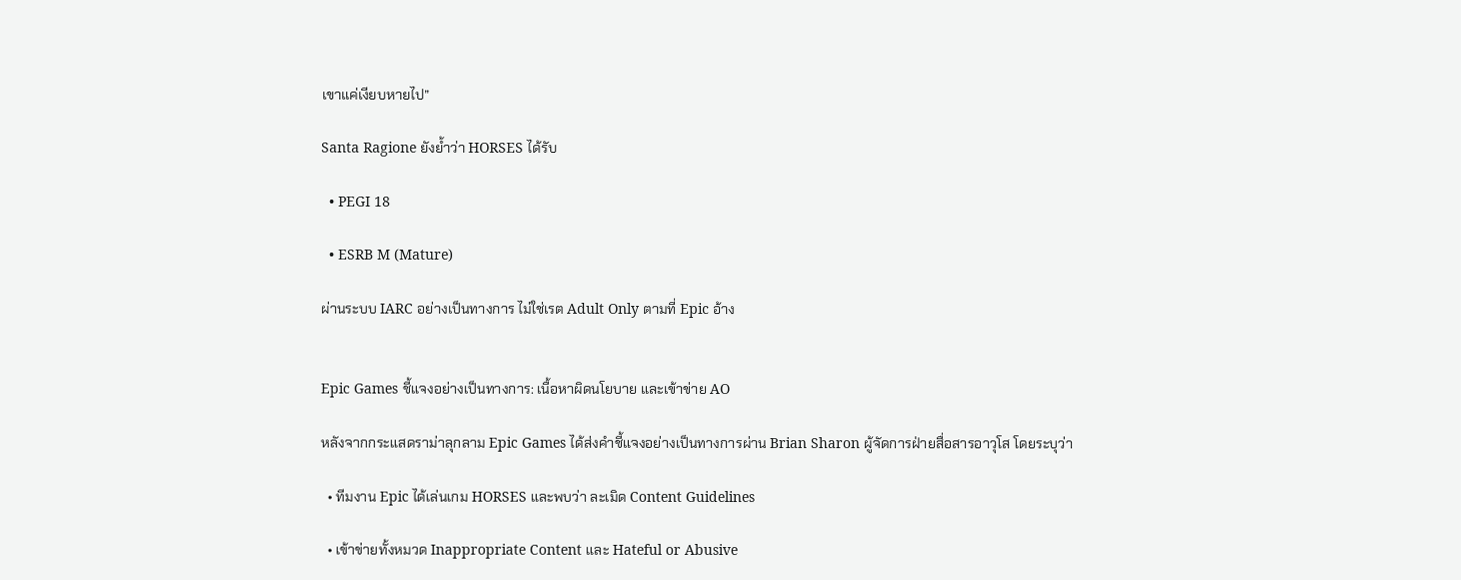เขาแค่เงียบหายไป”

Santa Ragione ยังย้ำว่า HORSES ได้รับ

  • PEGI 18

  • ESRB M (Mature)

ผ่านระบบ IARC อย่างเป็นทางการ ไม่ใช่เรต Adult Only ตามที่ Epic อ้าง


Epic Games ชี้แจงอย่างเป็นทางการ: เนื้อหาผิดนโยบาย และเข้าข่าย AO

หลังจากกระแสดราม่าลุกลาม Epic Games ได้ส่งคำชี้แจงอย่างเป็นทางการผ่าน Brian Sharon ผู้จัดการฝ่ายสื่อสารอาวุโส โดยระบุว่า

  • ทีมงาน Epic ได้เล่นเกม HORSES และพบว่า ละเมิด Content Guidelines

  • เข้าข่ายทั้งหมวด Inappropriate Content และ Hateful or Abusive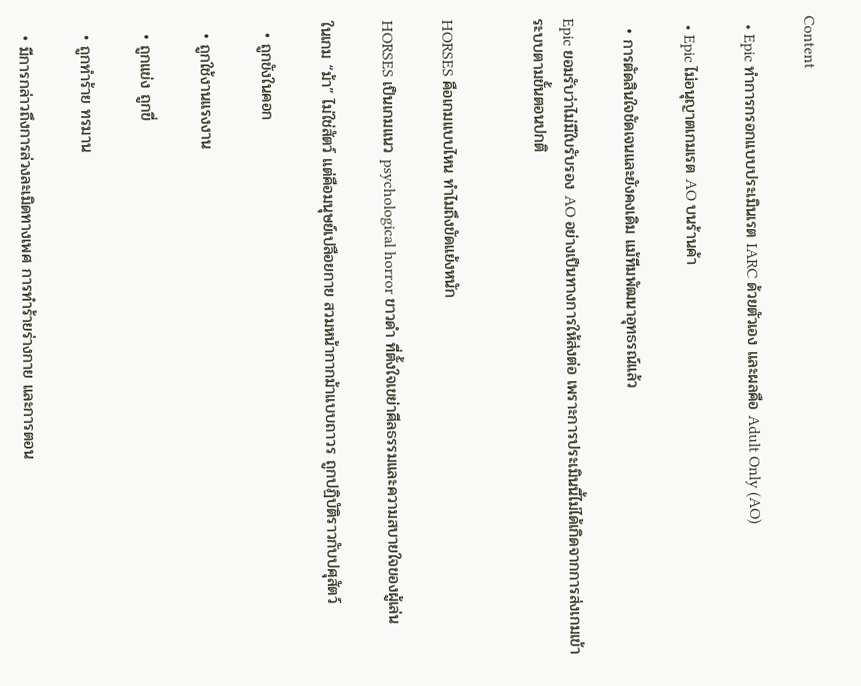Content

  • Epic ทำการกรอกแบบประเมินเรต IARC ด้วยตัวเอง และผลคือ Adult Only (AO)

  • Epic ไม่อนุญาตเกมเรต AO บนร้านค้า

  • การตัดสินใจชัดเจนและยังคงเดิม แม้ทีมพัฒนาอุทธรณ์แล้ว

Epic ยอมรับว่าไม่มีใบรับรอง AO อย่างเป็นทางการให้ส่งต่อ เพราะการประเมินนี้ไม่ได้เกิดจากการส่งเกมเข้าระบบตามขั้นตอนปกติ


HORSES คือเกมแบบไหน ทำไมถึงขัดแย้งหนัก

HORSES เป็นเกมแนว psychological horror ขาวดำ ที่ตั้งใจเขย่าศีลธรรมและความสบายใจของผู้เล่น

ในเกม “ม้า” ไม่ใช่สัตว์ แต่คือมนุษย์เปลือยกาย สวมหน้ากากม้าแบบถาวร ถูกปฏิบัติราวกับปศุสัตว์

  • ถูกขังในคอก

  • ถูกใช้งานแรงงาน

  • ถูกแข่ง ถูกขี่

  • ถูกทำร้าย ทรมาน

  • มีการกล่าวถึงการล่วงละเมิดทางเพศ การทำร้ายร่างกาย และการตอน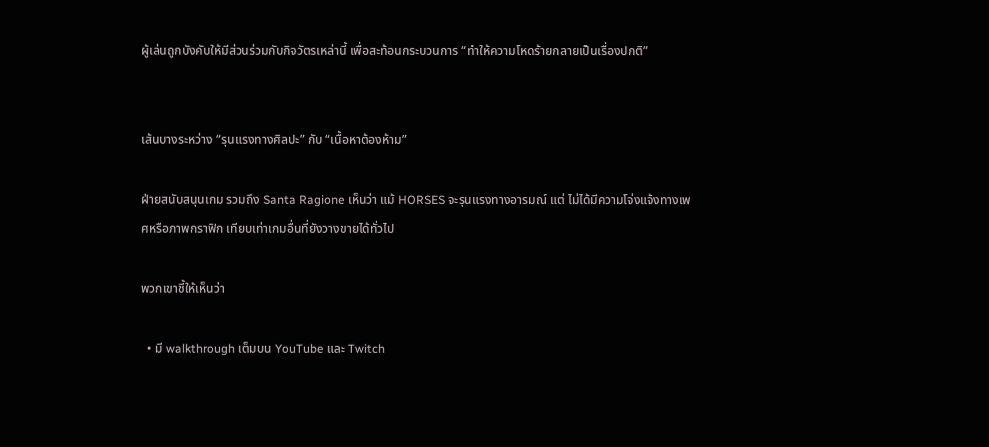ผู้เล่นถูกบังคับให้มีส่วนร่วมกับกิจวัตรเหล่านี้ เพื่อสะท้อนกระบวนการ “ทำให้ความโหดร้ายกลายเป็นเรื่องปกติ”


เส้นบางระหว่าง “รุนแรงทางศิลปะ” กับ “เนื้อหาต้องห้าม”

ฝ่ายสนับสนุนเกม รวมถึง Santa Ragione เห็นว่า แม้ HORSES จะรุนแรงทางอารมณ์ แต่ ไม่ได้มีความโจ่งแจ้งทางเพศหรือภาพกราฟิก เทียบเท่าเกมอื่นที่ยังวางขายได้ทั่วไป

พวกเขาชี้ให้เห็นว่า

  • มี walkthrough เต็มบน YouTube และ Twitch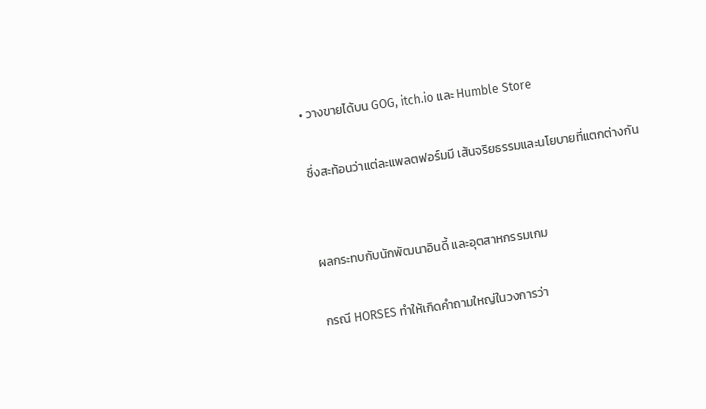• วางขายได้บน GOG, itch.io และ Humble Store

ซึ่งสะท้อนว่าแต่ละแพลตฟอร์มมี เส้นจริยธรรมและนโยบายที่แตกต่างกัน


ผลกระทบกับนักพัฒนาอินดี้ และอุตสาหกรรมเกม

กรณี HORSES ทำให้เกิดคำถามใหญ่ในวงการว่า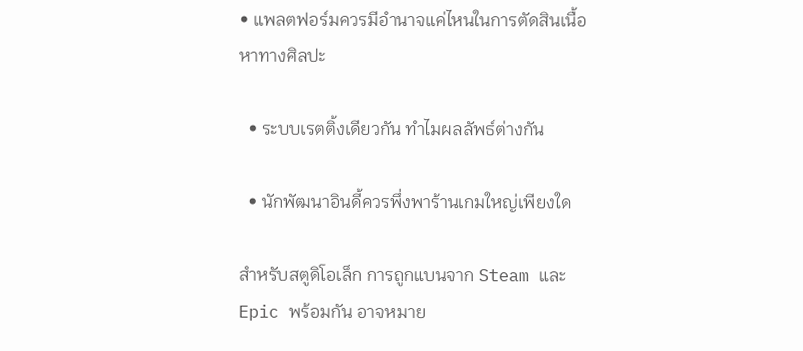• แพลตฟอร์มควรมีอำนาจแค่ไหนในการตัดสินเนื้อหาทางศิลปะ

  • ระบบเรตติ้งเดียวกัน ทำไมผลลัพธ์ต่างกัน

  • นักพัฒนาอินดี้ควรพึ่งพาร้านเกมใหญ่เพียงใด

สำหรับสตูดิโอเล็ก การถูกแบนจาก Steam และ Epic พร้อมกัน อาจหมาย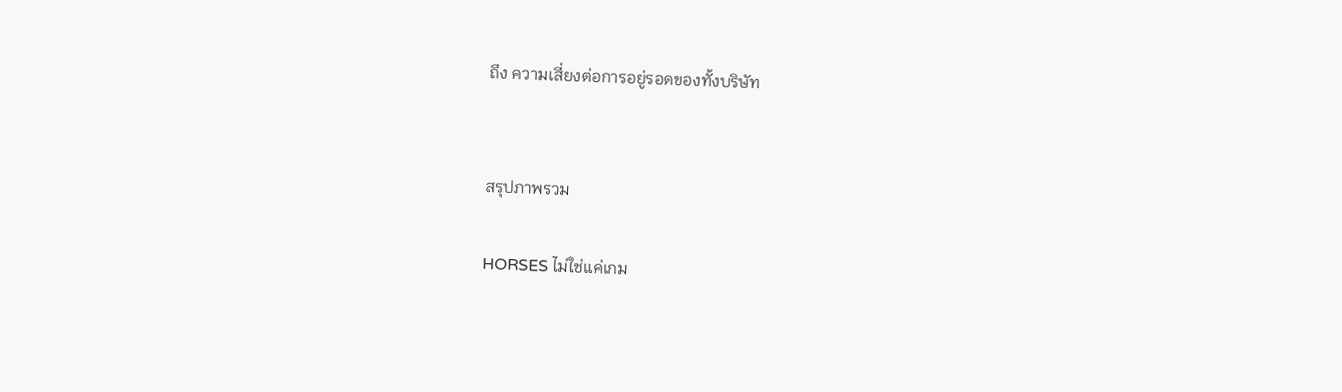ถึง ความเสี่ยงต่อการอยู่รอดของทั้งบริษัท


สรุปภาพรวม

HORSES ไม่ใช่แค่เกม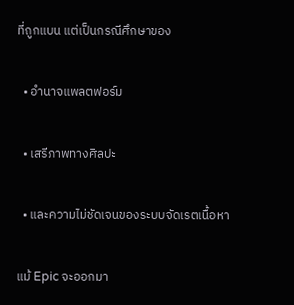ที่ถูกแบน แต่เป็นกรณีศึกษาของ

  • อำนาจแพลตฟอร์ม

  • เสรีภาพทางศิลปะ

  • และความไม่ชัดเจนของระบบจัดเรตเนื้อหา

แม้ Epic จะออกมา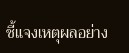ชี้แจงเหตุผลอย่าง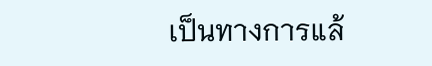เป็นทางการแล้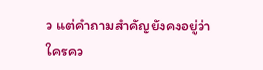ว แต่คำถามสำคัญยังคงอยู่ว่า
ใครคว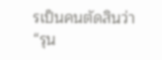รเป็นคนตัดสินว่า “รุน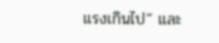แรงเกินไป” และ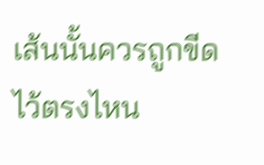เส้นนั้นควรถูกขีดไว้ตรงไหน